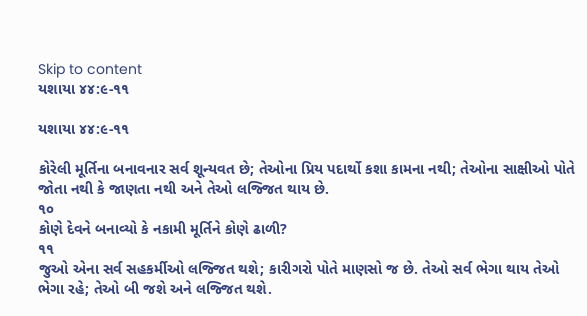Skip to content
યશાયા ૪૪:૯-૧૧

યશાયા ૪૪:૯-૧૧

કોરેલી મૂર્તિના બનાવનાર સર્વ શૂન્યવત છે; તેઓના પ્રિય પદાર્થો કશા કામના નથી; તેઓના સાક્ષીઓ પોતે જોતા નથી કે જાણતા નથી અને તેઓ લજ્જિત થાય છે.
૧૦
કોણે દેવને બનાવ્યો કે નકામી મૂર્તિને કોણે ઢાળી?
૧૧
જુઓ એના સર્વ સહકર્મીઓ લજ્જિત થશે; કારીગરો પોતે માણસો જ છે. તેઓ સર્વ ભેગા થાય તેઓ ભેગા રહે; તેઓ બી જશે અને લજ્જિત થશે.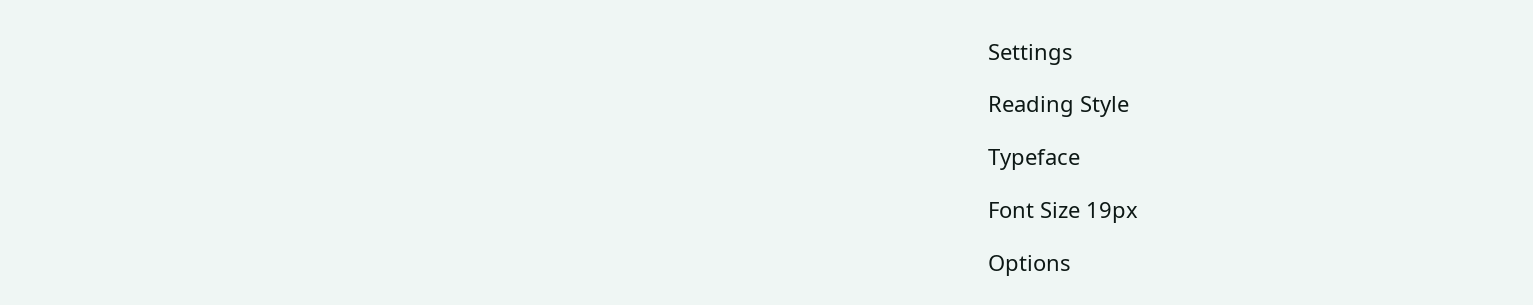Settings

Reading Style

Typeface

Font Size 19px

Options